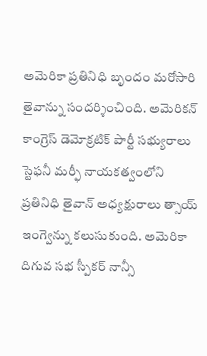అమెరికా ప్రతినిధి బృందం మరోసారి తైవాన్ను సందర్శించింది. అమెరికన్ కాంగ్రెస్ డెమోక్రటిక్ పార్టీ సభ్యురాలు స్టెఫనీ మర్ఫీ నాయకత్వంలోని ప్రతినిధి తైవాన్ అధ్యక్షురాలు త్సాయ్ ఇంగ్వెన్ను కలుసుకుంది. అమెరికా దిగువ సభ స్పీకర్ నాన్సీ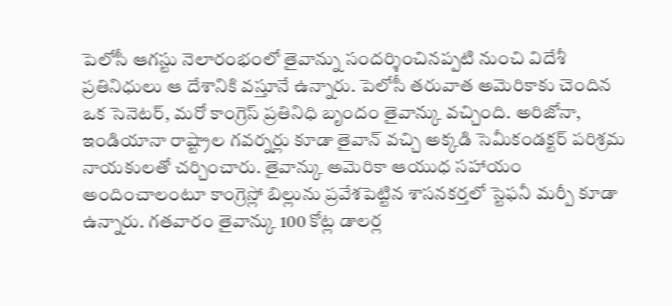పెలోసీ ఆగస్టు నెలారంభంలో తైవాన్ను సందర్శించినప్పటి నుంచి విదేశీ ప్రతినిధులు ఆ దేశానికి వస్తూనే ఉన్నారు. పెలోసీ తరువాత అమెరికాకు చెందిన ఒక సెనెటర్, మరో కాంగ్రెస్ ప్రతినిధి బృందం తైవాన్కు వచ్చింది. అరిజోనా, ఇండియానా రాష్ట్రాల గవర్నర్లు కూడా తైవాన్ వచ్చి అక్కడి సెమీకండక్టర్ పరిశ్రమ నాయకులతో చర్చించారు. తైవాన్కు అమెరికా ఆయుధ సహాయం అందించాలంటూ కాంగ్రెస్లో బిల్లును ప్రవేశపెట్టిన శాసనకర్తలో స్టెఫనీ మర్పీ కూడా ఉన్నారు. గతవారం తైవాన్కు 100 కోట్ల డాలర్ల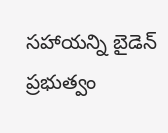సహాయన్ని బైడెన్ ప్రభుత్వం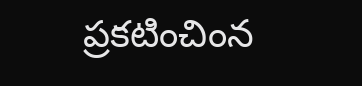ప్రకటించింన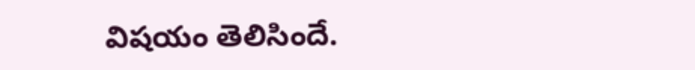విషయం తెలిసిందే.